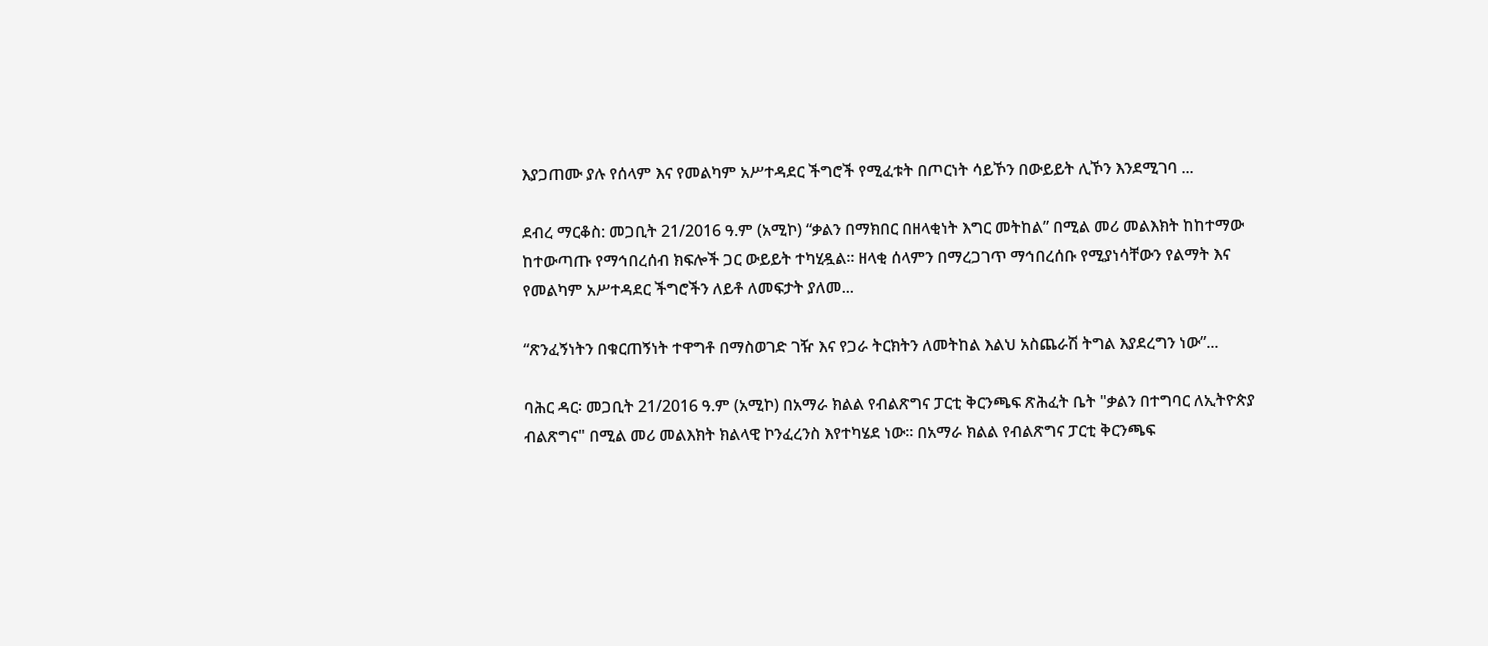እያጋጠሙ ያሉ የሰላም እና የመልካም አሥተዳደር ችግሮች የሚፈቱት በጦርነት ሳይኾን በውይይት ሊኾን እንደሚገባ ...

ደብረ ማርቆስ: መጋቢት 21/2016 ዓ.ም (አሚኮ) “ቃልን በማክበር በዘላቂነት እግር መትከል” በሚል መሪ መልእክት ከከተማው ከተውጣጡ የማኅበረሰብ ክፍሎች ጋር ውይይት ተካሂዷል፡፡ ዘላቂ ሰላምን በማረጋገጥ ማኅበረሰቡ የሚያነሳቸውን የልማት እና የመልካም አሥተዳደር ችግሮችን ለይቶ ለመፍታት ያለመ...

“ጽንፈኝነትን በቁርጠኝነት ተዋግቶ በማስወገድ ገዥ እና የጋራ ትርክትን ለመትከል እልህ አስጨራሽ ትግል እያደረግን ነው”...

ባሕር ዳር፡ መጋቢት 21/2016 ዓ.ም (አሚኮ) በአማራ ክልል የብልጽግና ፓርቲ ቅርንጫፍ ጽሕፈት ቤት "ቃልን በተግባር ለኢትዮጵያ ብልጽግና" በሚል መሪ መልእክት ክልላዊ ኮንፈረንስ እየተካሄደ ነው። በአማራ ክልል የብልጽግና ፓርቲ ቅርንጫፍ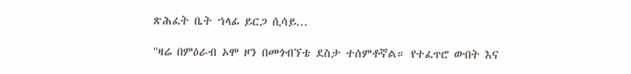ጽሕፈት ቤት ኀላፊ ይርጋ ሲሳይ...

"ዛሬ በምዕራብ ኦሞ ዞን በመጎብኘቴ ደስታ ተሰምቶኛል። የተፈጥሮ ውበት እና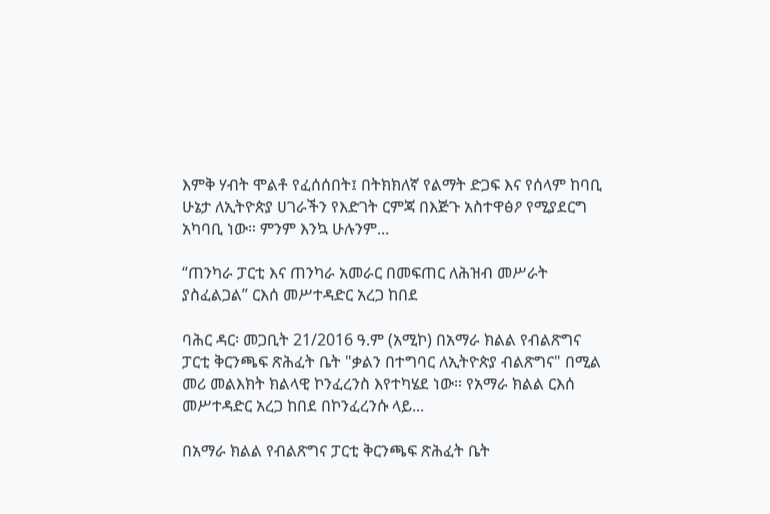እምቅ ሃብት ሞልቶ የፈሰሰበት፤ በትክክለኛ የልማት ድጋፍ እና የሰላም ከባቢ ሁኔታ ለኢትዮጵያ ሀገራችን የእድገት ርምጃ በእጅጉ አስተዋፅዖ የሚያደርግ አካባቢ ነው። ምንም እንኳ ሁሉንም...

“ጠንካራ ፓርቲ እና ጠንካራ አመራር በመፍጠር ለሕዝብ መሥራት ያስፈልጋል” ርእሰ መሥተዳድር አረጋ ከበደ

ባሕር ዳር፡ መጋቢት 21/2016 ዓ.ም (አሚኮ) በአማራ ክልል የብልጽግና ፓርቲ ቅርንጫፍ ጽሕፈት ቤት "ቃልን በተግባር ለኢትዮጵያ ብልጽግና" በሚል መሪ መልእክት ክልላዊ ኮንፈረንስ እየተካሄደ ነው። የአማራ ክልል ርእሰ መሥተዳድር አረጋ ከበደ በኮንፈረንሱ ላይ...

በአማራ ክልል የብልጽግና ፓርቲ ቅርንጫፍ ጽሕፈት ቤት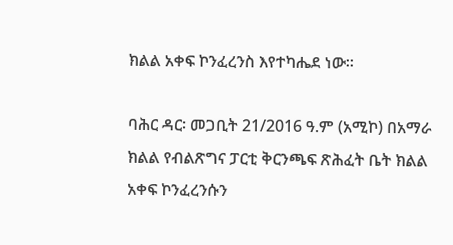ክልል አቀፍ ኮንፈረንስ እየተካሔደ ነው።

ባሕር ዳር፡ መጋቢት 21/2016 ዓ.ም (አሚኮ) በአማራ ክልል የብልጽግና ፓርቲ ቅርንጫፍ ጽሕፈት ቤት ክልል አቀፍ ኮንፈረንሱን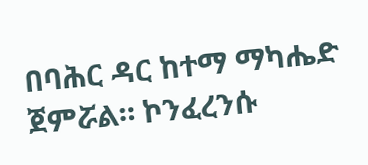በባሕር ዳር ከተማ ማካሔድ ጀምሯል። ኮንፈረንሱ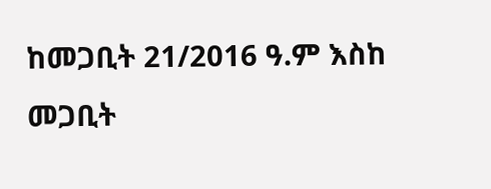ከመጋቢት 21/2016 ዓ.ም እስከ መጋቢት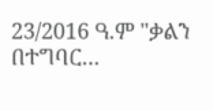23/2016 ዓ.ም "ቃልን በተግባር...